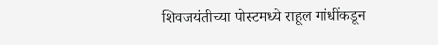शिवजयंतीच्या पोस्टमध्ये राहूल गांधींकडून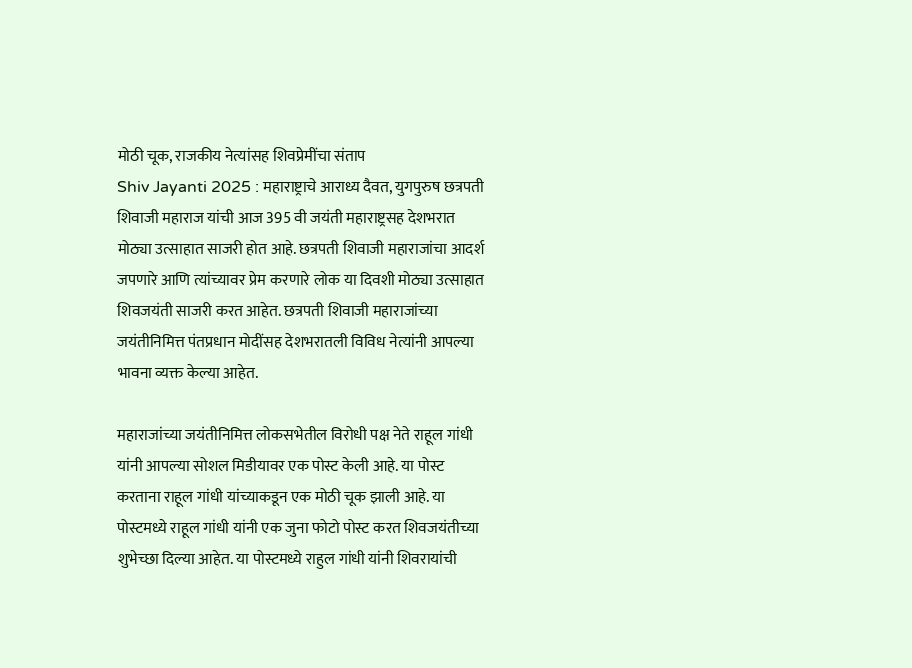मोठी चूक, राजकीय नेत्यांसह शिवप्रेमींचा संताप
Shiv Jayanti 2025 : महाराष्ट्राचे आराध्य दैवत, युगपुरुष छत्रपती शिवाजी महाराज यांची आज 395 वी जयंती महाराष्ट्रसह देशभरात मोठ्या उत्साहात साजरी होत आहे. छत्रपती शिवाजी महाराजांचा आदर्श जपणारे आणि त्यांच्यावर प्रेम करणारे लोक या दिवशी मोठ्या उत्साहात शिवजयंती साजरी करत आहेत. छत्रपती शिवाजी महाराजांच्या जयंतीनिमित्त पंतप्रधान मोदींसह देशभरातली विविध नेत्यांनी आपल्या भावना व्यक्त केल्या आहेत.

महाराजांच्या जयंतीनिमित्त लोकसभेतील विरोधी पक्ष नेते राहूल गांधी यांनी आपल्या सोशल मिडीयावर एक पोस्ट केली आहे. या पोस्ट करताना राहूल गांधी यांच्याकडून एक मोठी चूक झाली आहे. या पोस्टमध्ये राहूल गांधी यांनी एक जुना फोटो पोस्ट करत शिवजयंतीच्या शुभेच्छा दिल्या आहेत. या पोस्टमध्ये राहुल गांधी यांनी शिवरायांची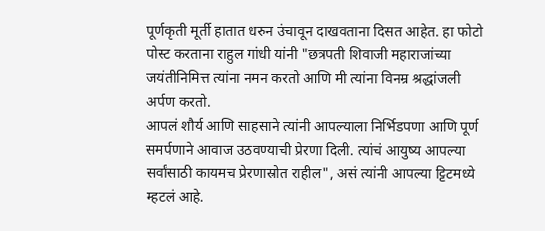पूर्णकृती मूर्ती हातात धरुन उंचावून दाखवताना दिसत आहेत. हा फोटो पोस्ट करताना राहुल गांधी यांनी "छत्रपती शिवाजी महाराजांच्या जयंतीनिमित्त त्यांना नमन करतो आणि मी त्यांना विनम्र श्रद्धांजली अर्पण करतो.
आपलं शौर्य आणि साहसाने त्यांनी आपल्याला निर्भिडपणा आणि पूर्ण समर्पणाने आवाज उठवण्याची प्रेरणा दिली. त्यांचं आयुष्य आपल्या सर्वांसाठी कायमच प्रेरणास्रोत राहील", असं त्यांनी आपल्या ट्टिटमध्ये म्हटलं आहे.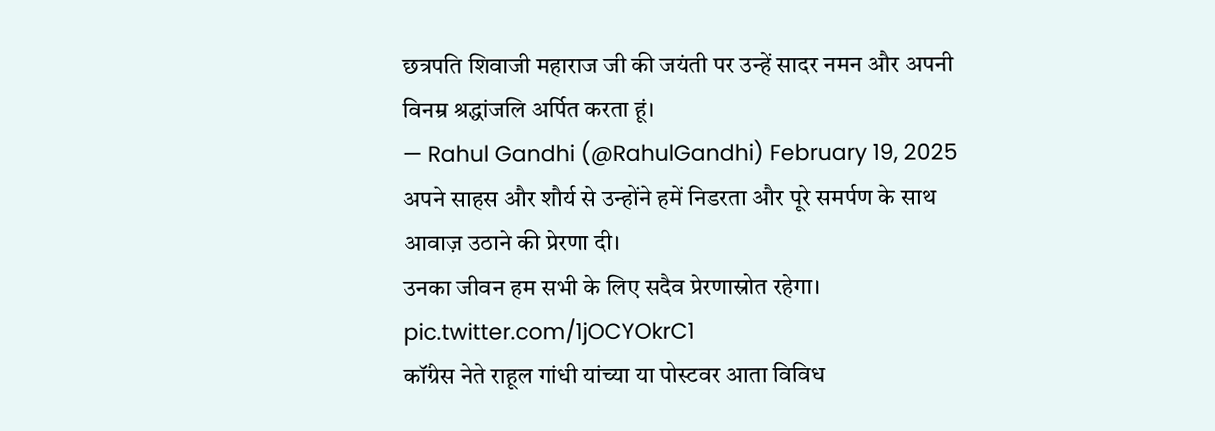छत्रपति शिवाजी महाराज जी की जयंती पर उन्हें सादर नमन और अपनी विनम्र श्रद्धांजलि अर्पित करता हूं।
— Rahul Gandhi (@RahulGandhi) February 19, 2025
अपने साहस और शौर्य से उन्होंने हमें निडरता और पूरे समर्पण के साथ आवाज़ उठाने की प्रेरणा दी।
उनका जीवन हम सभी के लिए सदैव प्रेरणास्रोत रहेगा। pic.twitter.com/1jOCYOkrC1
कॉंग्रेस नेते राहूल गांधी यांच्या या पोस्टवर आता विविध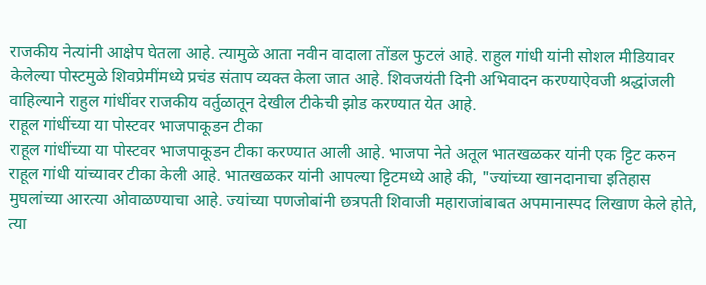राजकीय नेत्यांनी आक्षेप घेतला आहे. त्यामुळे आता नवीन वादाला तोंडल फुटलं आहे. राहुल गांधी यांनी सोशल मीडियावर केलेल्या पोस्टमुळे शिवप्रेमींमध्ये प्रचंड संताप व्यक्त केला जात आहे. शिवजयंती दिनी अभिवादन करण्याऐवजी श्रद्धांजली वाहिल्याने राहुल गांधींवर राजकीय वर्तुळातून देखील टीकेची झोड करण्यात येत आहे.
राहूल गांधींच्या या पोस्टवर भाजपाकूडन टीका
राहूल गांधींच्या या पोस्टवर भाजपाकूडन टीका करण्यात आली आहे. भाजपा नेते अतूल भातखळकर यांनी एक ट्टिट करुन राहूल गांधी यांच्यावर टीका केली आहे. भातखळकर यांनी आपल्या ट्टिटमध्ये आहे की, "ज्यांच्या खानदानाचा इतिहास मुघलांच्या आरत्या ओवाळण्याचा आहे. ज्यांच्या पणजोबांनी छत्रपती शिवाजी महाराजांबाबत अपमानास्पद लिखाण केले होते, त्या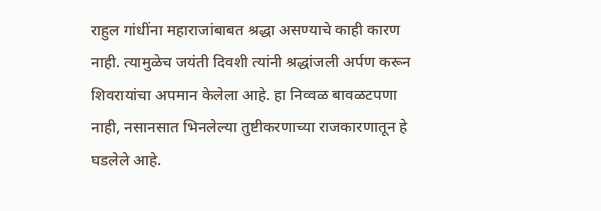राहुल गांधींना महाराजांबाबत श्रद्धा असण्याचे काही कारण नाही. त्यामुळेच जयंती दिवशी त्यांनी श्रद्धांजली अर्पण करून शिवरायांचा अपमान केलेला आहे. हा निव्वळ बावळटपणा नाही, नसानसात भिनलेल्या तुष्टीकरणाच्या राजकारणातून हे घडलेले आहे.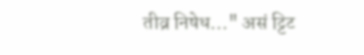तीव्र निषेध..." असं ट्टिट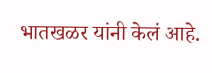भातखळर यांनी केलं आहे.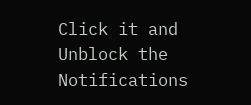Click it and Unblock the Notifications